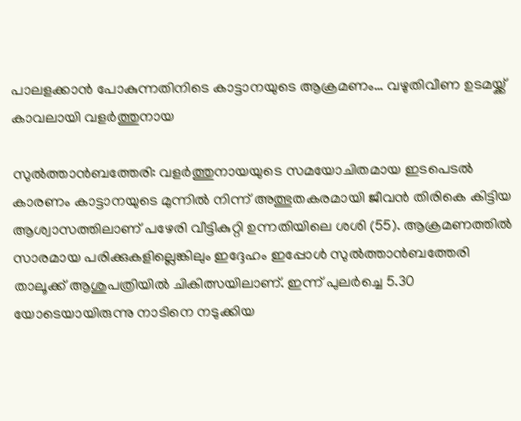പാലളക്കാൻ പോകുന്നതിനിടെ കാട്ടാനയുടെ ആക്രമണം… വഴുതിവീണ ഉടമയ്ക്ക് കാവലായി വളർത്തുനായ

സുല്‍ത്താന്‍ബത്തേരി: വളര്‍ത്തുനായയുടെ സമയോചിതമായ ഇടപെടൽ കാരണം കാട്ടാനയുടെ മുന്നിൽ നിന്ന് അത്ഭുതകരമായി ജീവന്‍ തിരികെ കിട്ടിയ ആശ്വാസത്തിലാണ് പഴേരി വീട്ടികുറ്റി ഉന്നതിയിലെ ശശി (55). ആക്രമണത്തിൽ സാരമായ പരിക്കുകളില്ലെങ്കിലും ഇദ്ദേഹം ഇപ്പോള്‍ സുല്‍ത്താന്‍ബത്തേരി താലൂക്ക് ആശുപത്രിയില്‍ ചികിത്സയിലാണ്. ഇന്ന് പുലര്‍ച്ചെ 5.30 യോടെയായിരുന്നു നാടിനെ നടുക്കിയ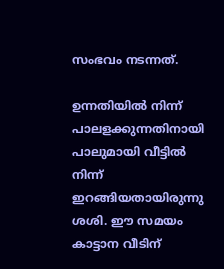സംഭവം നടന്നത്.

ഉന്നതിയില്‍ നിന്ന് പാലളക്കുന്നതിനായി പാലുമായി വീട്ടില്‍ നിന്ന് ഇറങ്ങിയതായിരുന്നു ശശി. ഈ സമയം കാട്ടാന വീടിന്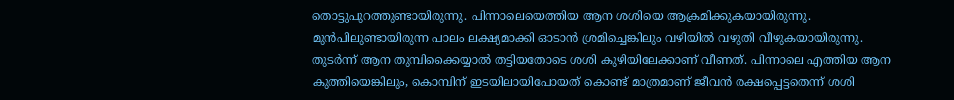തൊട്ടുപുറത്തുണ്ടായിരുന്നു. പിന്നാലെയെത്തിയ ആന ശശിയെ ആക്രമിക്കുകയായിരുന്നു. മുന്‍പിലുണ്ടായിരുന്ന പാലം ലക്ഷ്യമാക്കി ഓടാന്‍ ശ്രമിച്ചെങ്കിലും വഴിയിൽ വഴുതി വീഴുകയായിരുന്നു. തുടർന്ന് ആന തുമ്പിക്കൈയ്യാല്‍ തട്ടിയതോടെ ശശി കുഴിയിലേക്കാണ് വീണത്. പിന്നാലെ എത്തിയ ആന കുത്തിയെങ്കിലും, കൊമ്പിന് ഇടയിലായിപോയത് കൊണ്ട് മാത്രമാണ് ജീവന്‍ രക്ഷപ്പെട്ടതെന്ന് ശശി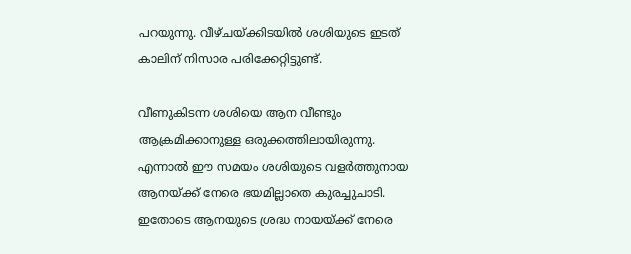പറയുന്നു. വീഴ്ചയ്ക്കിടയിൽ ശശിയുടെ ഇടത് കാലിന് നിസാര പരിക്കേറ്റിട്ടുണ്ട്.

വീണുകിടന്ന ശശിയെ ആന വീണ്ടും ആക്രമിക്കാനുള്ള ഒരുക്കത്തിലായിരുന്നു. എന്നാൽ ഈ സമയം ശശിയുടെ വളർത്തുനായ ആനയ്ക്ക് നേരെ ഭയമില്ലാതെ കുരച്ചുചാടി. ഇതോടെ ആനയുടെ ശ്രദ്ധ നായയ്ക്ക് നേരെ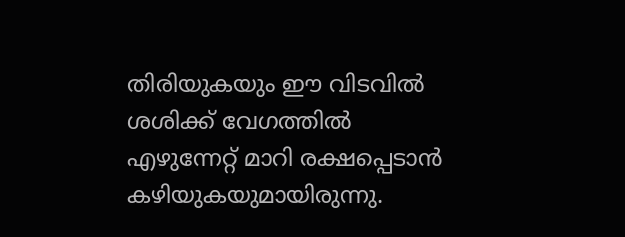തിരിയുകയും ഈ വിടവിൽ ശശിക്ക് വേഗത്തിൽ എഴുന്നേറ്റ് മാറി രക്ഷപ്പെടാന്‍ കഴിയുകയുമായിരുന്നു.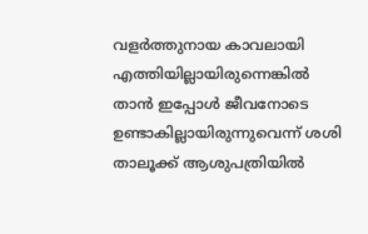വളർത്തുനായ കാവലായി എത്തിയില്ലായിരുന്നെങ്കിൽ താൻ ഇപ്പോൾ ജീവനോടെ ഉണ്ടാകില്ലായിരുന്നുവെന്ന് ശശി താലൂക്ക് ആശുപത്രിയിൽ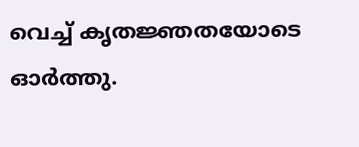വെച്ച് കൃതജ്ഞതയോടെ ഓർത്തു.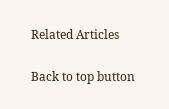Related Articles

Back to top button